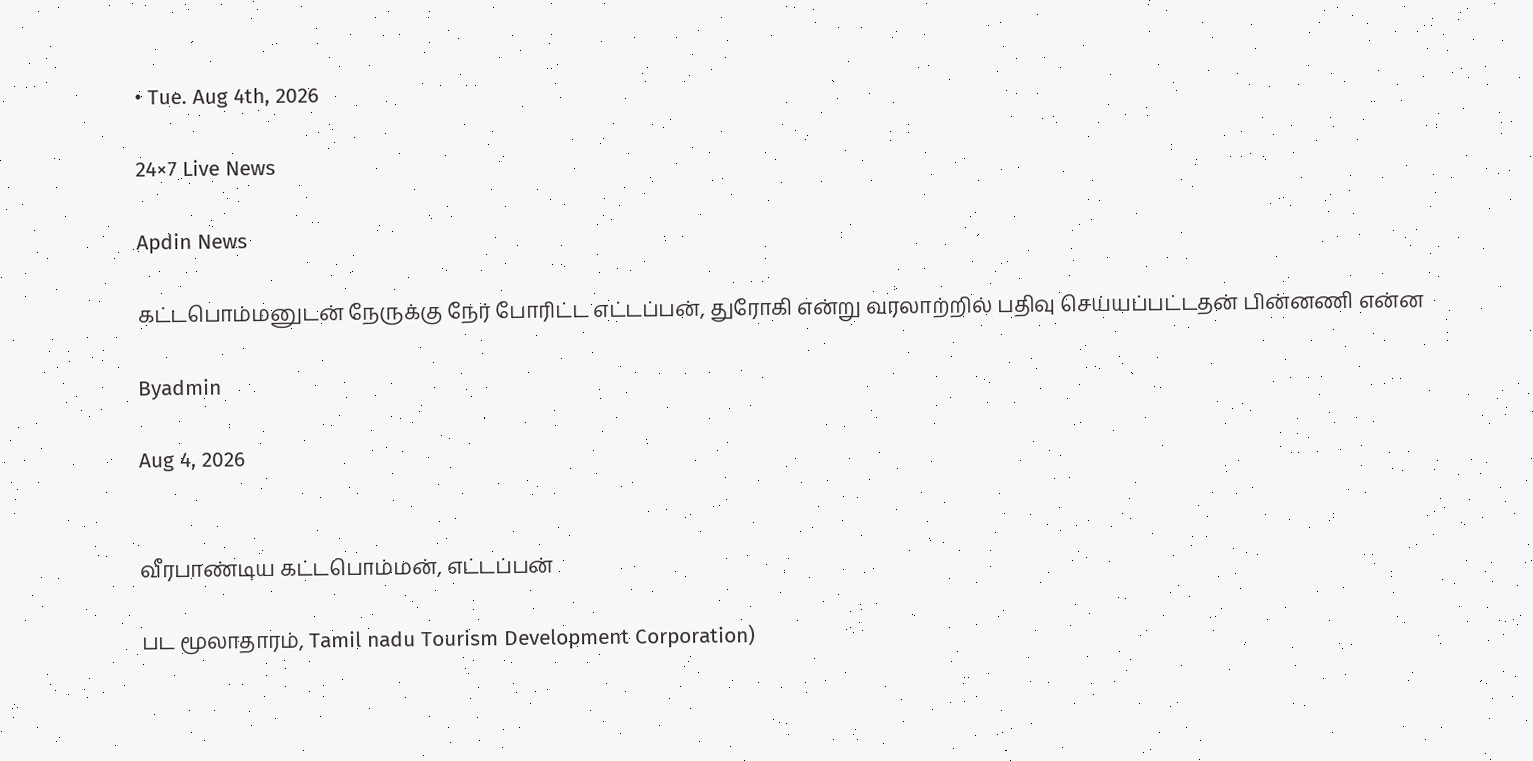• Tue. Aug 4th, 2026

24×7 Live News

Apdin News

கட்டபொம்மனுடன் நேருக்கு நேர் போரிட்ட எட்டப்பன், துரோகி என்று வரலாற்றில் பதிவு செய்யப்பட்டதன் பின்னணி என்ன

Byadmin

Aug 4, 2026


வீரபாண்டிய கட்டபொம்மன், எட்டப்பன்

பட மூலாதாரம், Tamil nadu Tourism Development Corporation)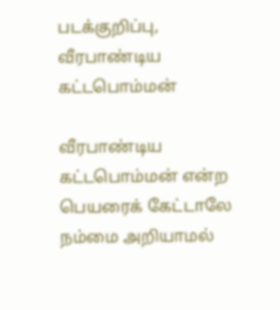படக்குறிப்பு, வீரபாண்டிய கட்டபொம்மன்

வீரபாண்டிய கட்டபொம்மன் என்ற பெயரைக் கேட்டாலே நம்மை அறியாமல்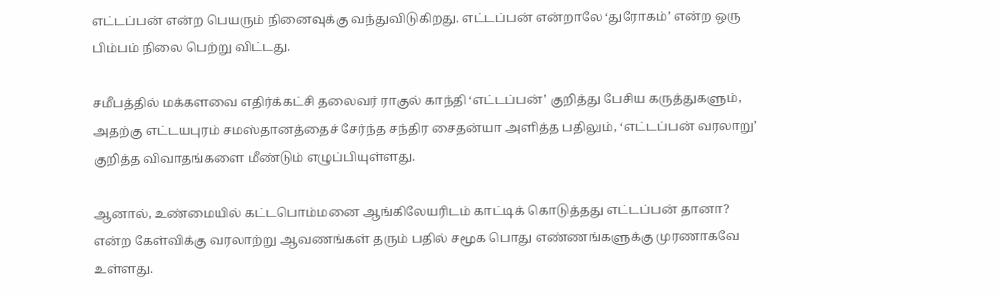எட்டப்பன் என்ற பெயரும் நினைவுக்கு வந்துவிடுகிறது. எட்டப்பன் என்றாலே ‘துரோகம்’ என்ற ஒரு பிம்பம் நிலை பெற்று விட்டது.

சமீபத்தில் மக்களவை எதிர்க்கட்சி தலைவர் ராகுல் காந்தி ‘எட்டப்பன்’ குறித்து பேசிய கருத்துகளும், அதற்கு எட்டயபுரம் சமஸ்தானத்தைச் சேர்ந்த சந்திர சைதன்யா அளித்த பதிலும், ‘எட்டப்பன் வரலாறு’ குறித்த விவாதங்களை மீண்டும் எழுப்பியுள்ளது.

ஆனால், உண்மையில் கட்டபொம்மனை ஆங்கிலேயரிடம் காட்டிக் கொடுத்தது எட்டப்பன் தானா? என்ற கேள்விக்கு வரலாற்று ஆவணங்கள் தரும் பதில் சமூக பொது எண்ணங்களுக்கு முரணாகவே உள்ளது.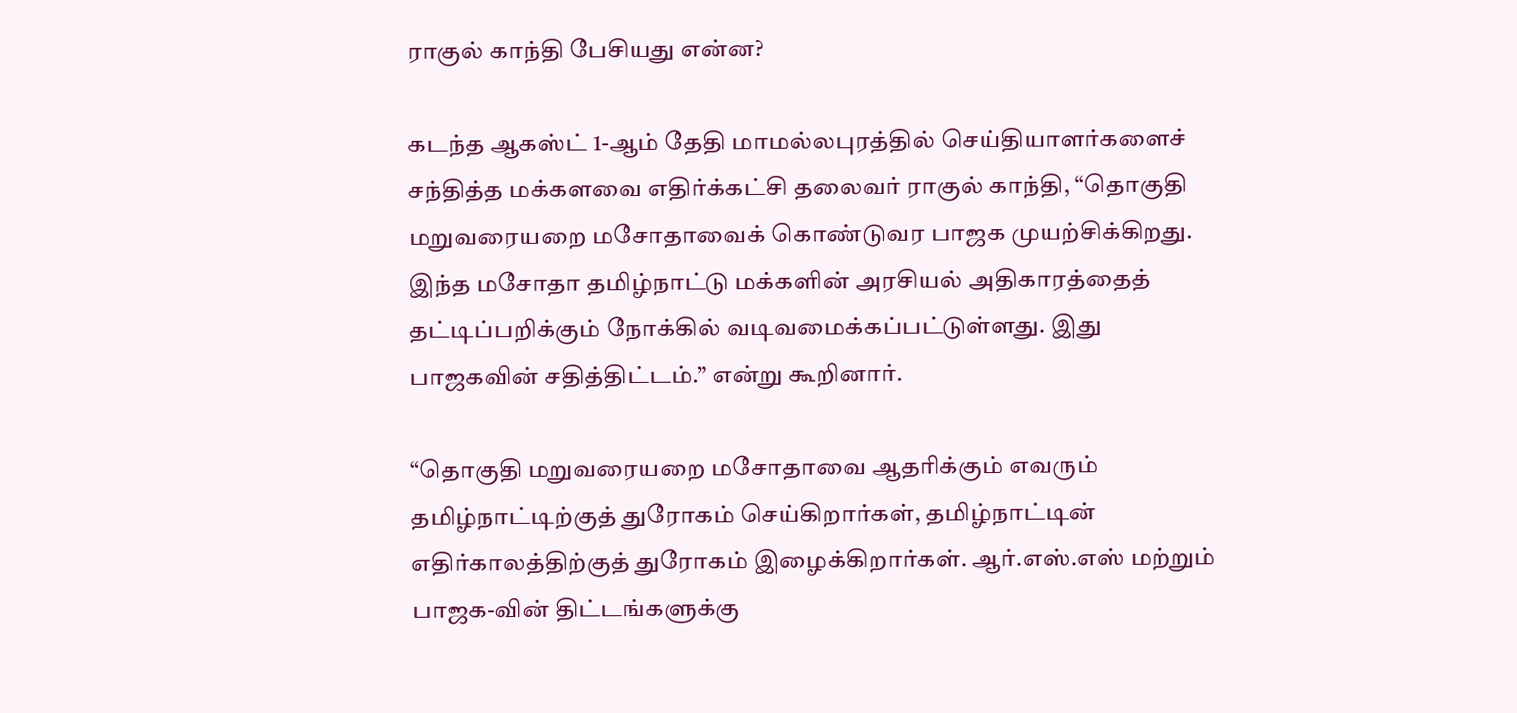ராகுல் காந்தி பேசியது என்ன?

கடந்த ஆகஸ்ட் 1-ஆம் தேதி மாமல்லபுரத்தில் செய்தியாளர்களைச் சந்தித்த மக்களவை எதிர்க்கட்சி தலைவர் ராகுல் காந்தி, “தொகுதி மறுவரையறை மசோதாவைக் கொண்டுவர பாஜக முயற்சிக்கிறது. இந்த மசோதா தமிழ்நாட்டு மக்களின் அரசியல் அதிகாரத்தைத் தட்டிப்பறிக்கும் நோக்கில் வடிவமைக்கப்பட்டுள்ளது. இது பாஜகவின் சதித்திட்டம்.” என்று கூறினார்.

“தொகுதி மறுவரையறை மசோதாவை ஆதரிக்கும் எவரும் தமிழ்நாட்டிற்குத் துரோகம் செய்கிறார்கள், தமிழ்நாட்டின் எதிர்காலத்திற்குத் துரோகம் இழைக்கிறார்கள். ஆர்.எஸ்.எஸ் மற்றும் பாஜக-வின் திட்டங்களுக்கு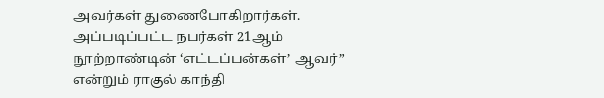அவர்கள் துணைபோகிறார்கள். அப்படிப்பட்ட நபர்கள் 21ஆம் நூற்றாண்டின் ‘எட்டப்பன்கள்’ ஆவர்” என்றும் ராகுல் காந்தி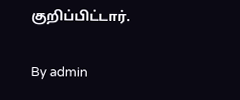குறிப்பிட்டார்.

By admin